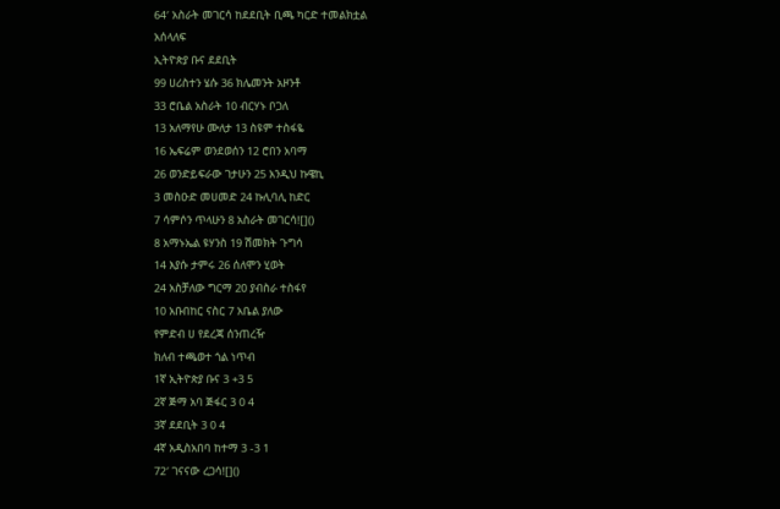64′ አስራት መገርሳ ከደደቢት ቢጫ ካርድ ተመልክቷል
አሰላለፍ
ኢትዮጵያ ቡና ደደቢት
99 ሀሪስተን ሄሱ 36 ክሌመንት አዞንቶ
33 ሮቤል አስራት 10 ብርሃኑ ቦጋለ
13 አለማየሁ ሙለታ 13 ስዩም ተስፋዬ
16 ኤፍሬም ወንደወሰን 12 ሮበን አባማ
26 ወንድይፍራው ገታሁን 25 አንዲህ ኩዌኪ
3 መስዑድ መሀመድ 24 ኩሊባሊ ከድር
7 ሳምሶን ጥላሁን 8 አስራት መገርሳ![]()
8 አማኑኤል ዩሃንስ 19 ሽመክት ጉግሳ
14 እያሱ ታምሩ 26 ሰለሞን ሂወት
24 አስቻለው ግርማ 20 ያብስራ ተስፋየ
10 አቡበከር ናስር 7 አቤል ያለው
የምድብ ሀ የደረጃ ሰንጠረዥ
ክለብ ተጫወተ ጎል ነጥብ
1ኛ ኢትዮጵያ ቡና 3 +3 5
2ኛ ጅማ አባ ጅፋር 3 0 4
3ኛ ደደቢት 3 0 4
4ኛ አዲስአበባ ከተማ 3 -3 1
72′ ገናናው ረጋሳ![]()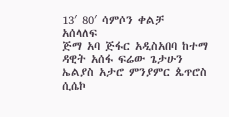13′ 80′ ሳምሶን ቀልቻ
አሰላለፍ
ጅማ አባ ጅፋር አዲስአበባ ከተማ
ዳዊት አሰፋ ፍሬው ጌታሁን
ኤልያስ አታሮ ምንያምር ጴጥሮስ
ሲሴኮ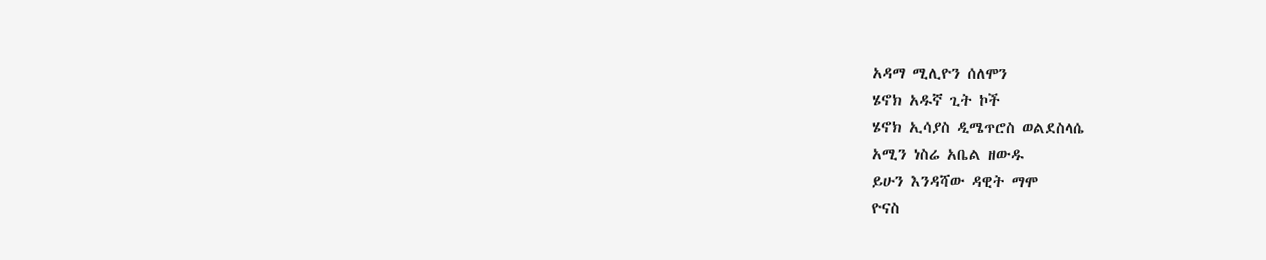አዳማ ሚሊዮን ሰለሞን
ሄኖክ አዱኛ ጊት ኮች
ሄኖክ ኢሳያስ ዲሜጥሮስ ወልደስላሴ
አሚን ነስሬ አቤል ዘውዱ
ይሁን እንዳሻው ዳዊት ማሞ
ዮናስ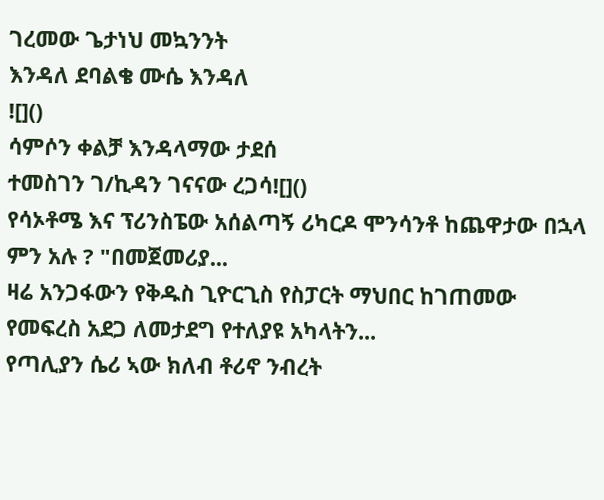ገረመው ጌታነህ መኳንንት
እንዳለ ደባልቄ ሙሴ እንዳለ
![]()
ሳምሶን ቀልቻ እንዳላማው ታደሰ
ተመስገን ገ/ኪዳን ገናናው ረጋሳ![]()
የሳኦቶሜ እና ፕሪንስፔው አሰልጣኝ ሪካርዶ ሞንሳንቶ ከጨዋታው በኋላ ምን አሉ ? "በመጀመሪያ...
ዛሬ አንጋፋውን የቅዱስ ጊዮርጊስ የስፓርት ማህበር ከገጠመው የመፍረስ አደጋ ለመታደግ የተለያዩ አካላትን...
የጣሊያን ሴሪ ኣው ክለብ ቶሪኖ ንብረት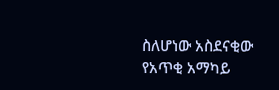ስለሆነው አስደናቂው የአጥቂ አማካይ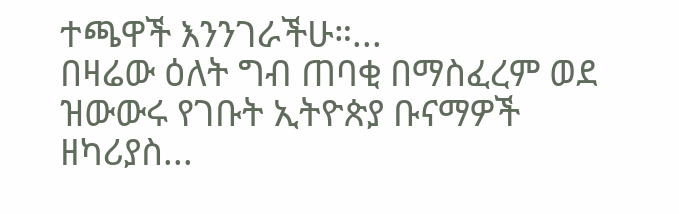ተጫዋች እንንገራችሁ።...
በዛሬው ዕለት ግብ ጠባቂ በማስፈረም ወደ ዝውውሩ የገቡት ኢትዮጵያ ቡናማዎች ዘካሪያስ...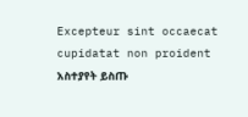Excepteur sint occaecat cupidatat non proident
አስተያየት ይስጡ